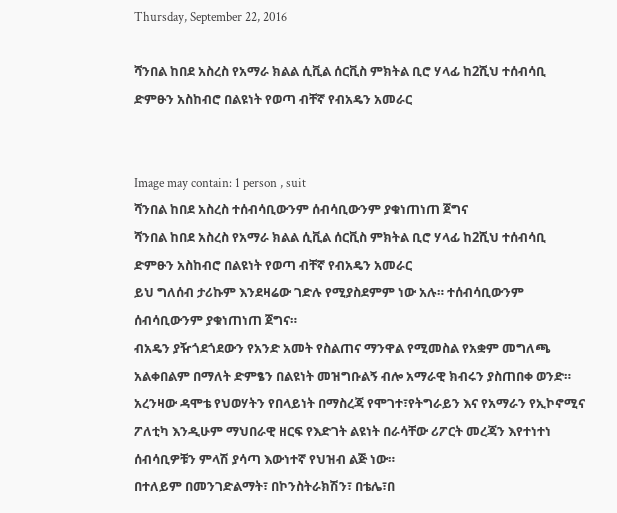Thursday, September 22, 2016

ሻንበል ከበደ አስረስ የአማራ ክልል ሲቪል ሰርቪስ ምክትል ቢሮ ሃላፊ ከ2ሺህ ተሰብሳቢ ድምፁን አስከብሮ በልዩነት የወጣ ብቸኛ የብአዴን አመራር


Image may contain: 1 person , suit
ሻንበል ከበደ አስረስ ተሰብሳቢውንም ሰብሳቢውንም ያቁነጠነጠ ጀግና
ሻንበል ከበደ አስረስ የአማራ ክልል ሲቪል ሰርቪስ ምክትል ቢሮ ሃላፊ ከ2ሺህ ተሰብሳቢ ድምፁን አስከብሮ በልዩነት የወጣ ብቸኛ የብአዴን አመራር
ይህ ግለሰብ ታሪኩም እንደዛሬው ገድሉ የሚያስደምም ነው አሉ። ተሰብሳቢውንም ሰብሳቢውንም ያቁነጠነጠ ጀግና።
ብአዴን ያዥጎደጎደውን የአንድ አመት የስልጠና ማንዋል የሚመስል የአቋም መግለጫ አልቀበልም በማለት ድምፄን በልዩነት መዝግቡልኝ ብሎ አማራዊ ክብሩን ያስጠበቀ ወንድ።
አረንዛው ዳሞቴ የህወሃትን የበላይነት በማስረጃ የሞገተ፣የትግራይን እና የአማራን የኢኮኖሚና ፖለቲካ እንዲሁም ማህበራዊ ዘርፍ የእድገት ልዩነት በራሳቸው ሪፖርት መረጃን እየተነተነ ሰብሳቢዎቹን ምላሽ ያሳጣ እውነተኛ የህዝብ ልጅ ነው።
በተለይም በመንገድልማት፣ በኮንስትራክሽን፣ በቴሌ፣በ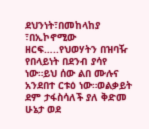ደህንነት፣በመከላከያ ፣በኢኮኖሚው ዘርፍ…..የህወሃትን በዝባዥ የበላይነት በደንብ ያሳየ ነው።ይህ ሰው ልበ ሙሉና አንደበተ ርቱዕ ነው።ወልቃይት ደም ታፋስሳለች ያለ ቅድመ ሁኔታ ወደ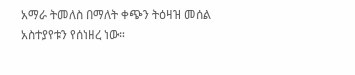አማራ ትመለስ በማለት ቀጭን ትዕዛዝ መሰል አስተያየቱን የሰነዘረ ነው።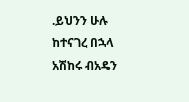.ይህንን ሁሉ ከተናገረ በኋላ አሽከሩ ብአዴን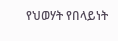የህወሃት የበላይነት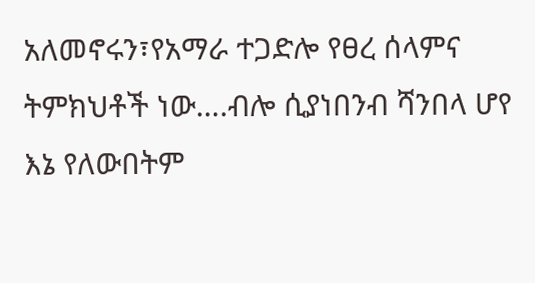አለመኖሩን፣የአማራ ተጋድሎ የፀረ ሰላምና ትምክህቶች ነው….ብሎ ሲያነበንብ ሻንበላ ሆየ እኔ የለውበትም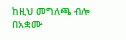ከዚህ መግለጫ ብሎ በአቋሙ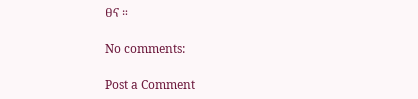ፀና ።

No comments:

Post a Comment